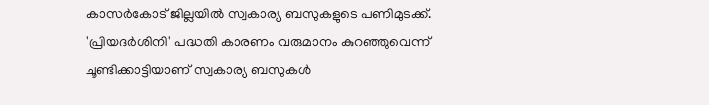കാസർകോട് ജില്ലയിൽ സ്വകാര്യ ബസുകളുടെ പണിമുടക്ക്. 'പ്രിയദ‍ർശിനി' പദ്ധതി കാരണം വരുമാനം കുറഞ്ഞുവെന്ന് ചൂണ്ടിക്കാട്ടിയാണ് സ്വകാര്യ ബസുകൾ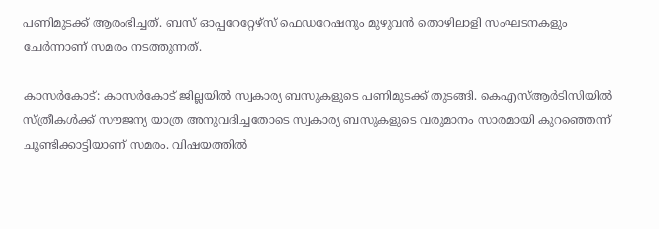പണിമുടക്ക് ആരംഭിച്ചത്. ബസ് ഓപ്പറേറ്റേഴ്സ് ഫെഡറേഷനും മുഴുവൻ തൊഴിലാളി സംഘടനകളും ചേർന്നാണ് സമരം നടത്തുന്നത്.

കാസർകോട്: കാസർകോട് ജില്ലയിൽ സ്വകാര്യ ബസുകളുടെ പണിമുടക്ക് തുടങ്ങി. കെഎസ്ആർടിസിയിൽ സ്ത്രീകൾക്ക് സൗജന്യ യാത്ര അനുവദിച്ചതോടെ സ്വകാര്യ ബസുകളുടെ വരുമാനം സാരമായി കുറഞ്ഞെന്ന് ചൂണ്ടിക്കാട്ടിയാണ് സമരം. വിഷയത്തിൽ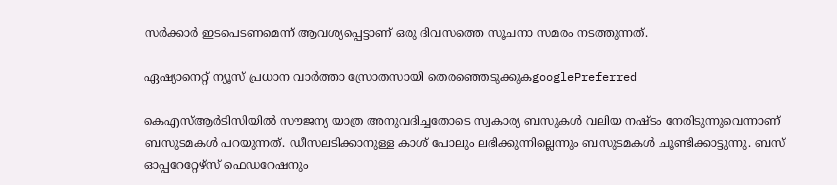സർക്കാർ ഇടപെടണമെന്ന് ആവശ്യപ്പെട്ടാണ് ഒരു ദിവസത്തെ സൂചനാ സമരം നടത്തുന്നത്.

ഏഷ്യാനെറ്റ് ന്യൂസ് പ്രധാന വാർത്താ സ്രോതസായി തെരഞ്ഞെടുക്കുകgooglePreferred

കെഎസ്ആർടിസിയിൽ സൗജന്യ യാത്ര അനുവദിച്ചതോടെ സ്വകാര്യ ബസുകൾ വലിയ നഷ്ടം നേരിടുന്നുവെന്നാണ് ബസുടമകൾ പറയുന്നത്. ഡീസലടിക്കാനുള്ള കാശ് പോലും ലഭിക്കുന്നില്ലെന്നും ബസുടമകൾ ചൂണ്ടിക്കാട്ടുന്നു. ബസ് ഓപ്പറേറ്റേഴ്സ് ഫെഡറേഷനും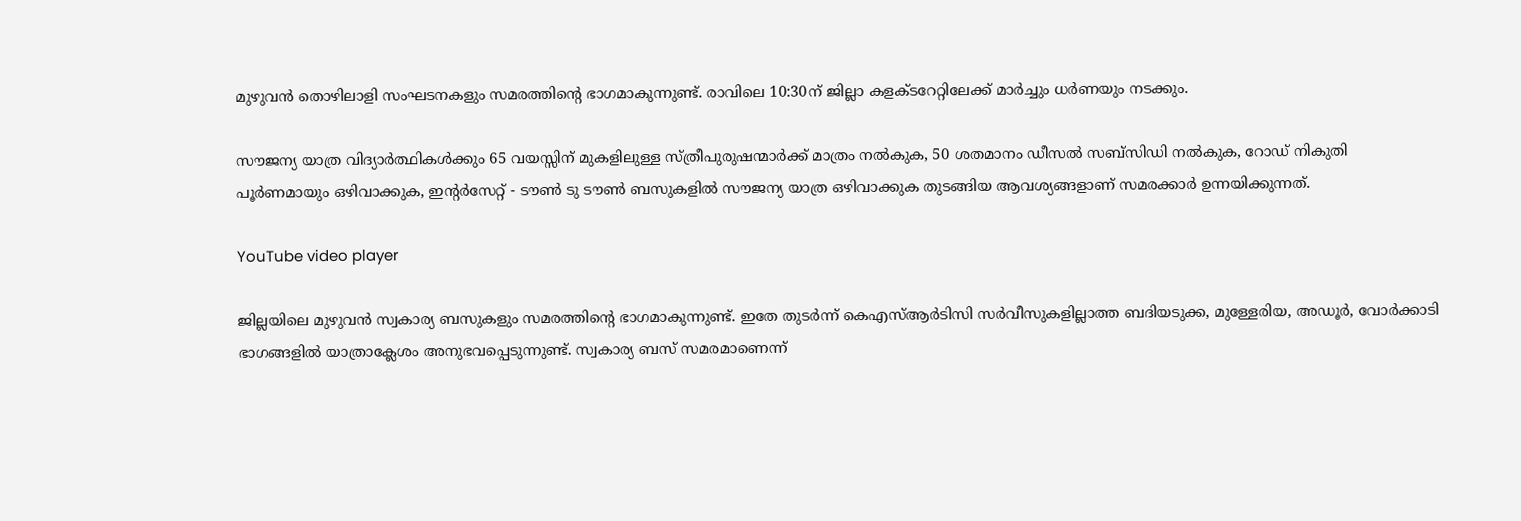മുഴുവൻ തൊഴിലാളി സംഘടനകളും സമരത്തിൻ്റെ ഭാഗമാകുന്നുണ്ട്. രാവിലെ 10:30ന് ജില്ലാ കളക്ടറേറ്റിലേക്ക് മാർച്ചും ധർണയും നടക്കും.

സൗജന്യ യാത്ര വിദ്യാർത്ഥികൾക്കും 65 വയസ്സിന് മുകളിലുള്ള സ്ത്രീപുരുഷന്മാർക്ക് മാത്രം നൽകുക, 50 ശതമാനം ഡീസൽ സബ്സിഡി നൽകുക, റോഡ് നികുതി പൂർണമായും ഒഴിവാക്കുക, ഇന്റർസേറ്റ് - ടൗൺ ടു ടൗൺ ബസുകളിൽ സൗജന്യ യാത്ര ഒഴിവാക്കുക തുടങ്ങിയ ആവശ്യങ്ങളാണ് സമരക്കാ‍ർ ഉന്നയിക്കുന്നത്.

YouTube video player

ജില്ലയിലെ മുഴുവൻ സ്വകാര്യ ബസുകളും സമരത്തിൻ്റെ ഭാഗമാകുന്നുണ്ട്. ഇതേ തുടർന്ന് കെഎസ്ആർടിസി സർവീസുകളില്ലാത്ത ബദിയടുക്ക, മുള്ളേരിയ, അഡൂർ, വോർക്കാടി ഭാഗങ്ങളിൽ യാത്രാക്ലേശം അനുഭവപ്പെടുന്നുണ്ട്. സ്വകാര്യ ബസ് സമരമാണെന്ന്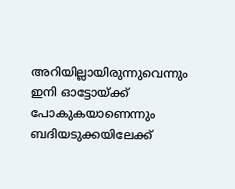അറിയില്ലായിരുന്നുവെന്നും ഇനി ഓട്ടോയ്ക്ക് പോകുകയാണെന്നും ബദിയടുക്കയിലേക്ക്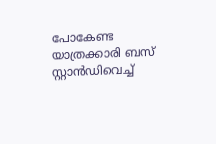പോകേണ്ട യാത്രക്കാരി ബസ് സ്റ്റാൻഡിവെച്ച്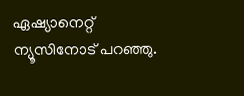ഏഷ്യാനെറ്റ് ന്യൂസിനോട് പറഞ്ഞു.